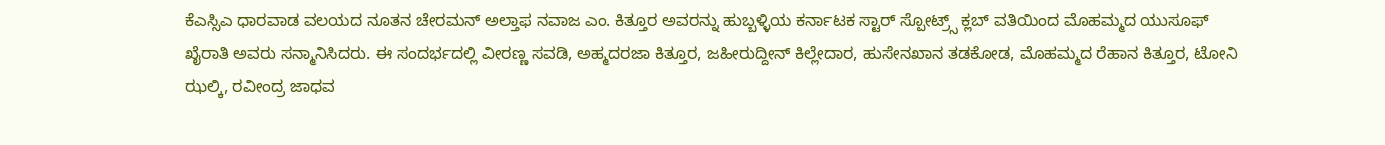ಕೆಎಸ್ಸಿಎ ಧಾರವಾಡ ವಲಯದ ನೂತನ ಚೇರಮನ್ ಅಲ್ತಾಫ ನವಾಜ ಎಂ. ಕಿತ್ತೂರ ಅವರನ್ನು ಹುಬ್ಬಳ್ಳಿಯ ಕರ್ನಾಟಕ ಸ್ಟಾರ್ ಸ್ಪೋಟ್ರ್ಸ್ ಕ್ಲಬ್ ವತಿಯಿಂದ ಮೊಹಮ್ಮದ ಯುಸೂಫ್ ಖೈರಾತಿ ಅವರು ಸನ್ಮಾನಿಸಿದರು. ಈ ಸಂದರ್ಭದಲ್ಲಿ ವೀರಣ್ಣ ಸವಡಿ, ಅಹ್ಮದರಜಾ ಕಿತ್ತೂರ, ಜಹೀರುದ್ದೀನ್ ಕಿಲ್ಲೇದಾರ, ಹುಸೇನಖಾನ ತಡಕೋಡ, ಮೊಹಮ್ಮದ ರೆಹಾನ ಕಿತ್ತೂರ, ಟೋನಿ ಝಲ್ಕಿ, ರವೀಂದ್ರ ಜಾಧವ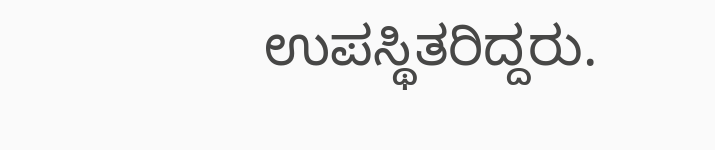ಉಪಸ್ಥಿತರಿದ್ದರು.